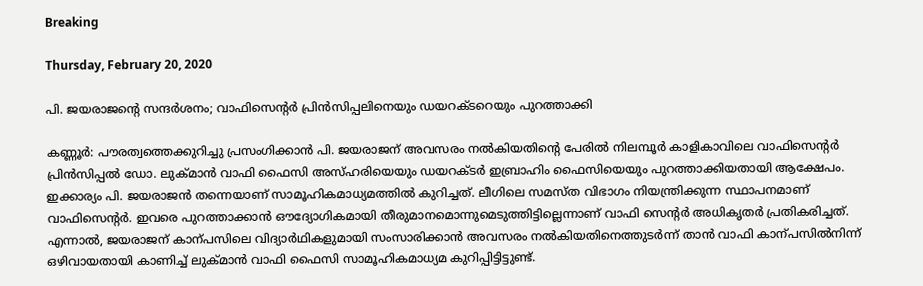Breaking

Thursday, February 20, 2020

പി. ജയരാജന്റെ സന്ദർശനം; വാഫിസെന്റർ പ്രിൻസിപ്പലിനെയും ഡയറക്‌ടറെയും പുറത്താക്കി

കണ്ണൂർ: പൗരത്വത്തെക്കുറിച്ചു പ്രസംഗിക്കാൻ പി. ജയരാജന് അവസരം നൽകിയതിന്റെ പേരിൽ നിലമ്പൂർ കാളികാവിലെ വാഫിസെന്റർ പ്രിൻസിപ്പൽ ഡോ. ലുക്മാൻ വാഫി ഫൈസി അസ്ഹരിയെയും ഡയറക്ടർ ഇബ്രാഹിം ഫൈസിയെയും പുറത്താക്കിയതായി ആക്ഷേപം. ഇക്കാര്യം പി. ജയരാജൻ തന്നെയാണ് സാമൂഹികമാധ്യമത്തിൽ കുറിച്ചത്. ലീഗിലെ സമസ്ത വിഭാഗം നിയന്ത്രിക്കുന്ന സ്ഥാപനമാണ് വാഫിസെന്റർ. ഇവരെ പുറത്താക്കാൻ ഔദ്യോഗികമായി തീരുമാനമൊന്നുമെടുത്തിട്ടില്ലെന്നാണ് വാഫി സെന്റർ അധികൃതർ പ്രതികരിച്ചത്. എന്നാൽ, ജയരാജന് കാന്പസിലെ വിദ്യാർഥികളുമായി സംസാരിക്കാൻ അവസരം നൽകിയതിനെത്തുടർന്ന് താൻ വാഫി കാന്പസിൽനിന്ന് ഒഴിവായതായി കാണിച്ച് ലുക്മാൻ വാഫി ഫൈസി സാമൂഹികമാധ്യമ കുറിപ്പിട്ടിട്ടുണ്ട്.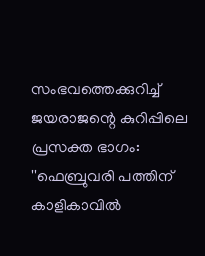സംഭവത്തെക്കുറിച്ച് ജയരാജന്റെ കുറിപ്പിലെ പ്രസക്ത ഭാഗം: ''ഫെബ്രുവരി പത്തിന് കാളികാവിൽ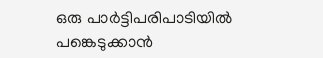ഒരു പാർട്ടിപരിപാടിയിൽ പങ്കെടുക്കാൻ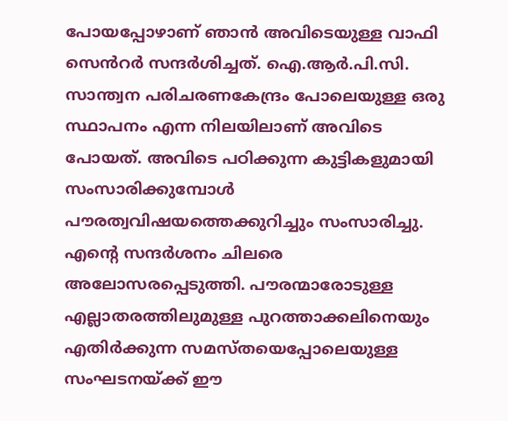പോയപ്പോഴാണ് ഞാൻ അവിടെയുള്ള വാഫി സെൻറർ സന്ദർശിച്ചത്. ഐ.ആർ.പി.സി. സാന്ത്വന പരിചരണകേന്ദ്രം പോലെയുള്ള ഒരു സ്ഥാപനം എന്ന നിലയിലാണ് അവിടെ പോയത്. അവിടെ പഠിക്കുന്ന കുട്ടികളുമായി സംസാരിക്കുമ്പോൾ പൗരത്വവിഷയത്തെക്കുറിച്ചും സംസാരിച്ചു. എന്റെ സന്ദർശനം ചിലരെ അലോസരപ്പെടുത്തി. പൗരന്മാരോടുള്ള എല്ലാതരത്തിലുമുള്ള പുറത്താക്കലിനെയും എതിർക്കുന്ന സമസ്തയെപ്പോലെയുള്ള സംഘടനയ്ക്ക് ഈ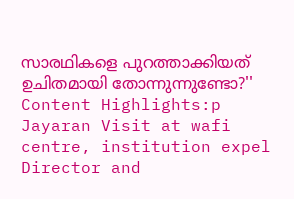സാരഥികളെ പുറത്താക്കിയത് ഉചിതമായി തോന്നുന്നുണ്ടോ?'' Content Highlights:p Jayaran Visit at wafi centre, institution expel Director and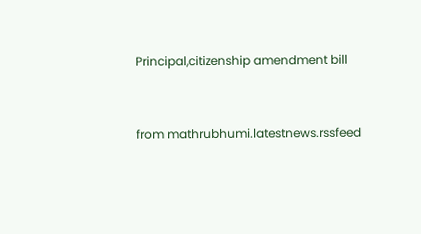Principal,citizenship amendment bill


from mathrubhumi.latestnews.rssfeed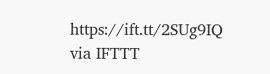https://ift.tt/2SUg9IQ
via IFTTT